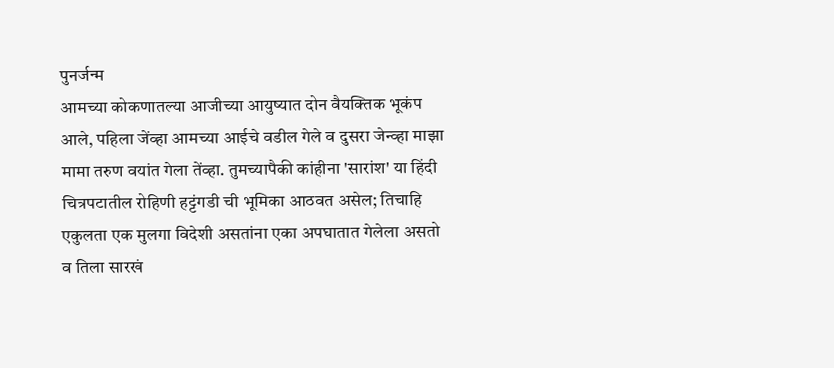पुनर्जन्म
आमच्या कोकणातल्या आजीच्या आयुष्यात दोन वैयक्तिक भूकंप आले, पहिला जेंव्हा आमच्या आईचे वडील गेले व दुसरा जेन्व्हा माझा मामा तरुण वयांत गेला तेंव्हा. तुमच्यापैकी कांहीना 'सारांश' या हिंदी चित्रपटातील रोहिणी हट्टंगडी ची भूमिका आठवत असेल; तिचाहि एकुलता एक मुलगा विदेशी असतांना एका अपघातात गेलेला असतो व तिला सारखं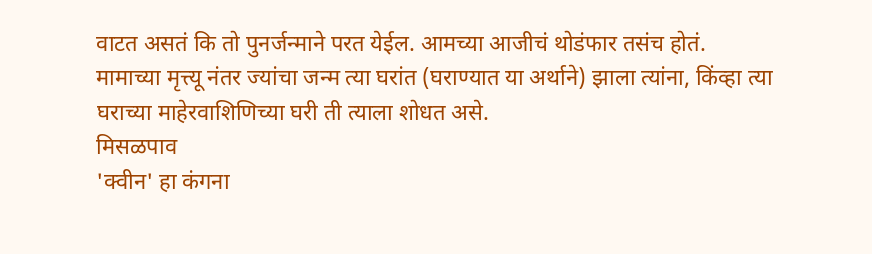वाटत असतं कि तो पुनर्जन्माने परत येईल. आमच्या आजीचं थोडंफार तसंच होतं.
मामाच्या मृत्त्यू नंतर ज्यांचा जन्म त्या घरांत (घराण्यात या अर्थाने) झाला त्यांना, किंव्हा त्या घराच्या माहेरवाशिणिच्या घरी ती त्याला शोधत असे.
मिसळपाव
'क्वीन' हा कंगना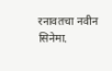रनावतचा नवीन सिनेमा.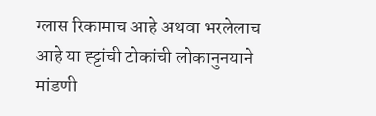ग्लास रिकामाच आहे अथवा भरलेलाच आहे या ह्ट्टांची टोकांची लोकानुनयाने मांडणी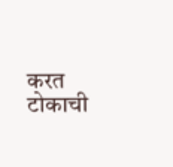करत टोकाची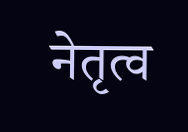नेतृत्व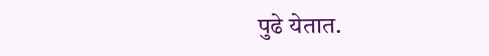पुढे येतात.